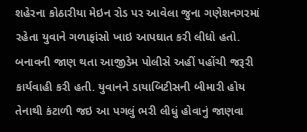શહેરના કોઠારીયા મેઇન રોડ પર આવેલા જુના ગણેશનગરમાં રહેતા યુવાને ગળાફાંસો ખાઇ આપઘાત કરી લીધો હતો. બનાવની જાણ થતા આજીડેમ પોલીસે અહીં પહોંચી જરૂરી કાર્યવાહી કરી હતી. યુવાનને ડાયાબિટીસની બીમારી હોય તેનાથી કંટાળી જઇ આ પગલું ભરી લીધું હોવાનું જાણવા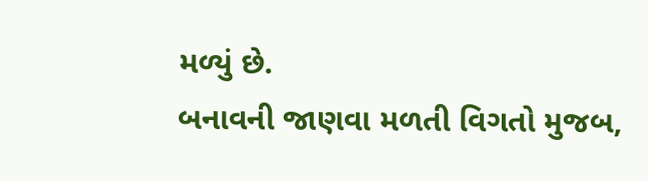મળ્યું છે.
બનાવની જાણવા મળતી વિગતો મુજબ,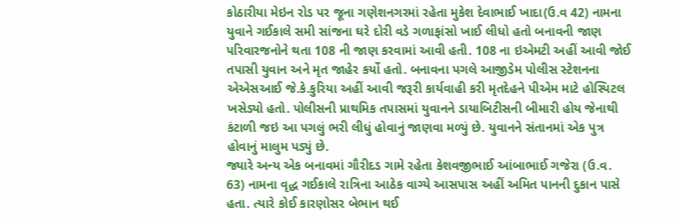કોઠારીયા મેઇન રોડ પર જૂના ગણેશનગરમાં રહેતા મુકેશ દેવાભાઈ ખાદા(ઉ.વ 42) નામના યુવાને ગઈકાલે સમી સાંજના ઘરે દોરી વડે ગળાફાંસો ખાઈ લીધો હતો બનાવની જાણ પરિવારજનોને થતા 108 ની જાણ કરવામાં આવી હતી. 108 ના ઇએમટી અહીં આવી જોઈ તપાસી યુવાન અને મૃત જાહેર કર્યો હતો. બનાવના પગલે આજીડેમ પોલીસ સ્ટેશનના એએસઆઈ જે.કે.કુરિયા અહીં આવી જરૂરી કાર્યવાહી કરી મૃતદેહને પીએમ માટે હોસ્પિટલ ખસેડ્યો હતો. પોલીસની પ્રાથમિક તપાસમાં યુવાનને ડાયાબિટીસની બીમારી હોય જેનાથી કંટાળી જઇ આ પગલું ભરી લીધું હોવાનું જાણવા મળ્યું છે. યુવાનને સંતાનમાં એક પુત્ર હોવાનું માલુમ પડ્યું છે.
જ્યારે અન્ય એક બનાવમાં ગૌરીદડ ગામે રહેતા કેશવજીભાઈ આંબાભાઈ ગજેરા (ઉ.વ. 63) નામના વૃદ્ધ ગઈકાલે રાત્રિના આઠેક વાગ્યે આસપાસ અહીં અમિત પાનની દુકાન પાસે હતા. ત્યારે કોઈ કારણોસર બેભાન થઈ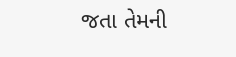જતા તેમની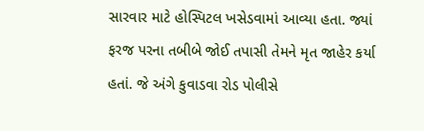સારવાર માટે હોસ્પિટલ ખસેડવામાં આવ્યા હતા. જ્યાં ફરજ પરના તબીબે જોઈ તપાસી તેમને મૃત જાહેર કર્યા હતાં. જે અંગે કુવાડવા રોડ પોલીસે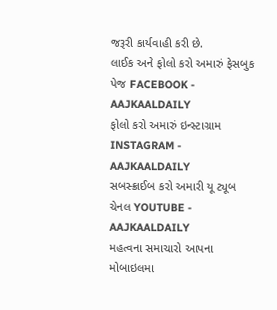જરૂરી કાર્યવાહી કરી છે.
લાઈક અને ફોલો કરો અમારું ફેસબુક પેજ FACEBOOK - AAJKAALDAILY
ફોલો કરો અમારું ઇન્સ્ટાગ્રામ INSTAGRAM - AAJKAALDAILY
સબસ્ક્રાઈબ કરો અમારી યૂ ટ્યૂબ ચેનલ YOUTUBE - AAJKAALDAILY
મહત્વના સમાચારો આપના મોબાઇલમા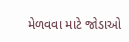મેળવવા માટે જોડાઓ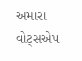અમારા વોટ્સએપ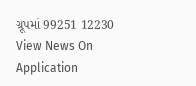ગ્રૂપમાં 99251 12230
View News On Application